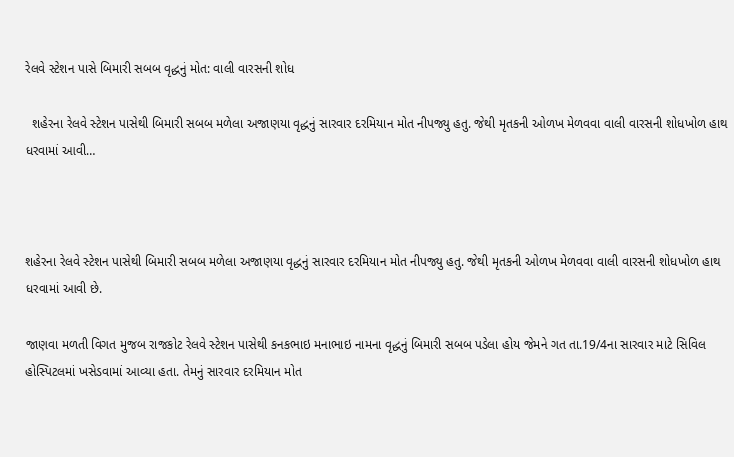રેલવે સ્ટેશન પાસે બિમારી સબબ વૃદ્ધનું મોત: વાલી વારસની શોધ

  શહેરના રેલવે સ્ટેશન પાસેથી બિમારી સબબ મળેલા અજાણયા વૃદ્ધનું સારવાર દરમિયાન મોત નીપજ્યુ હતુ. જેથી મૃતકની ઓળખ મેળવવા વાલી વારસની શોધખોળ હાથ ધરવામાં આવી…



શહેરના રેલવે સ્ટેશન પાસેથી બિમારી સબબ મળેલા અજાણયા વૃદ્ધનું સારવાર દરમિયાન મોત નીપજ્યુ હતુ. જેથી મૃતકની ઓળખ મેળવવા વાલી વારસની શોધખોળ હાથ ધરવામાં આવી છે.

જાણવા મળતી વિગત મુજબ રાજકોટ રેલવે સ્ટેશન પાસેથી કનકભાઇ મનાભાઇ નામના વૃદ્ધનું બિમારી સબબ પડેલા હોય જેમને ગત તા.19/4ના સારવાર માટે સિવિલ હોસ્પિટલમાં ખસેડવામાં આવ્યા હતા. તેમનું સારવાર દરમિયાન મોત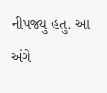નીપજ્યુ હતુ. આ અંગે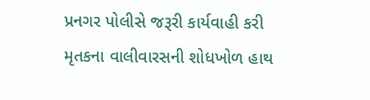પ્રનગર પોલીસે જરૂરી કાર્યવાહી કરી મૃતકના વાલીવારસની શોધખોળ હાથ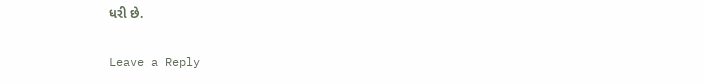ધરી છે.

Leave a Reply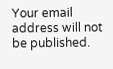Your email address will not be published.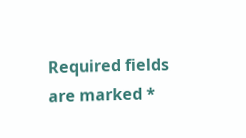Required fields are marked *